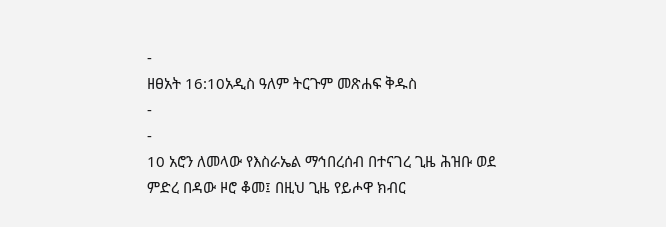-
ዘፀአት 16:10አዲስ ዓለም ትርጉም መጽሐፍ ቅዱስ
-
-
10 አሮን ለመላው የእስራኤል ማኅበረሰብ በተናገረ ጊዜ ሕዝቡ ወደ ምድረ በዳው ዞሮ ቆመ፤ በዚህ ጊዜ የይሖዋ ክብር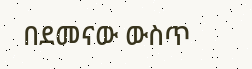በደመናው ውስጥ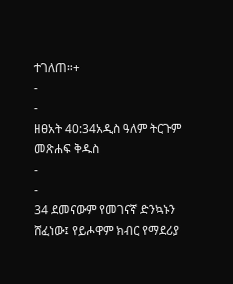ተገለጠ።+
-
-
ዘፀአት 40:34አዲስ ዓለም ትርጉም መጽሐፍ ቅዱስ
-
-
34 ደመናውም የመገናኛ ድንኳኑን ሸፈነው፤ የይሖዋም ክብር የማደሪያ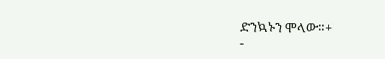ድንኳኑን ሞላው።+
-